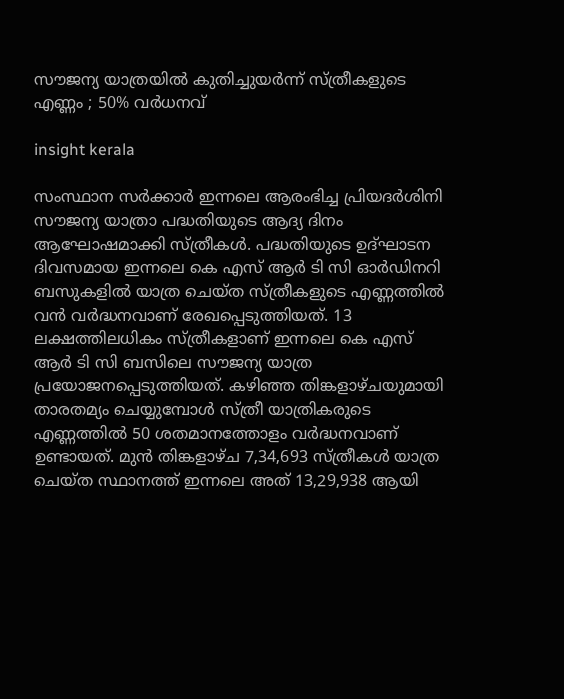സൗജന്യ യാത്രയിൽ കുതിച്ചുയർന്ന് സ്ത്രീകളുടെ എണ്ണം ; 50% വർധനവ്

insight kerala

സംസ്ഥാന സർക്കാർ ഇന്നലെ ആരംഭിച്ച പ്രിയദർശിനി സൗജന്യ യാത്രാ പദ്ധതിയുടെ ആദ്യ ദിനം ആഘോഷമാക്കി സ്ത്രീകൾ. പദ്ധതിയുടെ ഉദ്ഘാടന ദിവസമായ ഇന്നലെ കെ എസ് ആർ ടി സി ഓർഡിനറി ബസുകളിൽ യാത്ര ചെയ്ത സ്ത്രീകളുടെ എണ്ണത്തിൽ വൻ വർദ്ധനവാണ് രേഖപ്പെടുത്തിയത്. 13 ലക്ഷത്തിലധികം സ്ത്രീകളാണ് ഇന്നലെ കെ എസ് ആർ ടി സി ബസിലെ സൗജന്യ യാത്ര പ്രയോജനപ്പെടുത്തിയത്. കഴിഞ്ഞ തിങ്കളാഴ്ചയുമായി താരതമ്യം ചെയ്യുമ്പോൾ സ്ത്രീ യാത്രികരുടെ എണ്ണത്തിൽ 50 ശതമാനത്തോളം വർദ്ധനവാണ് ഉണ്ടായത്. മുൻ തിങ്കളാഴ്ച 7,34,693 സ്ത്രീകൾ യാത്ര ചെയ്ത സ്ഥാനത്ത് ഇന്നലെ അത് 13,29,938 ആയി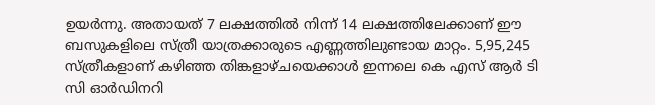ഉയർന്നു. അതായത് 7 ലക്ഷത്തിൽ നിന്ന് 14 ലക്ഷത്തിലേക്കാണ് ഈ ബസുകളിലെ സ്ത്രീ യാത്രക്കാരുടെ എണ്ണത്തിലുണ്ടായ മാറ്റം. 5,95,245 സ്ത്രീകളാണ് കഴിഞ്ഞ തിങ്കളാഴ്ചയെക്കാൾ ഇന്നലെ കെ എസ് ആർ ടി സി ഓർഡിനറി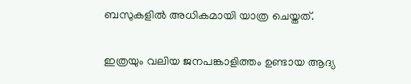ബസുകളിൽ അധികമായി യാത്ര ചെയ്തത്.

ഇത്രയും വലിയ ജനപങ്കാളിത്തം ഉണ്ടായ ആദ്യ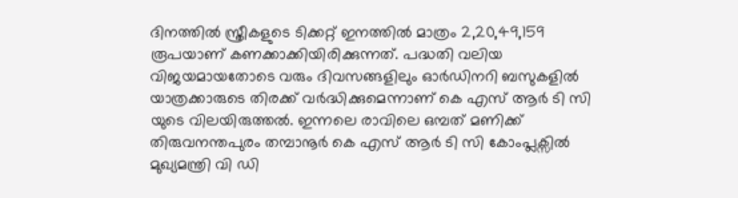ദിനത്തിൽ സ്ത്രീകളുടെ ടിക്കറ്റ് ഇനത്തിൽ മാത്രം 2,20,49,159 രൂപയാണ് കണക്കാക്കിയിരിക്കുന്നത്. പദ്ധതി വലിയ വിജയമായതോടെ വരും ദിവസങ്ങളിലും ഓർഡിനറി ബസുകളിൽ യാത്രക്കാരുടെ തിരക്ക് വർദ്ധിക്കുമെന്നാണ് കെ എസ് ആർ ടി സി യുടെ വിലയിരുത്തൽ. ഇന്നലെ രാവിലെ ഒമ്പത് മണിക്ക് തിരുവനന്തപുരം തമ്പാനൂർ കെ എസ് ആർ ടി സി കോംപ്ലക്സിൽ മുഖ്യമന്ത്രി വി ഡി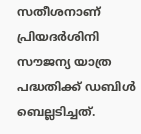സതീശനാണ് പ്രിയദർശിനി സൗജന്യ യാത്ര പദ്ധതിക്ക് ഡബിൾ ബെല്ലടിച്ചത്.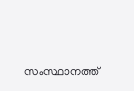സംസ്ഥാനത്ത്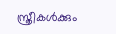സ്ത്രീകൾക്കും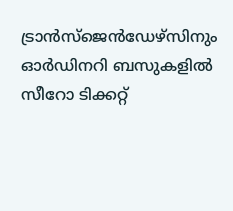ട്രാൻസ്ജെൻഡേഴ്സിനും ഓർഡിനറി ബസുകളിൽ സീറോ ടിക്കറ്റ്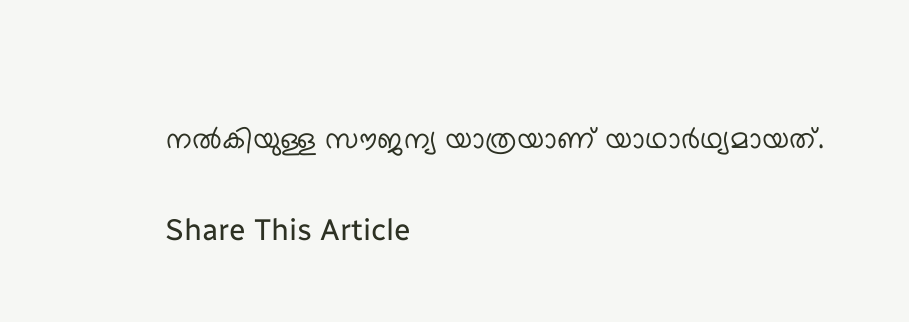നൽകിയുള്ള സൗജന്യ യാത്രയാണ് യാഥാർഥ്യമായത്.

Share This Article